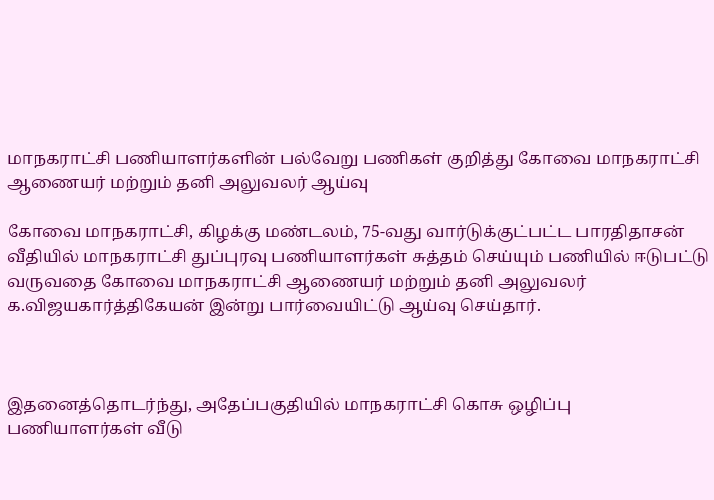மாநகராட்சி பணியாளர்களின் பல்வேறு பணிகள் குறித்து கோவை மாநகராட்சி ஆணையர் மற்றும் தனி அலுவலர் ஆய்வு

கோவை மாநகராட்சி, கிழக்கு மண்டலம், 75-வது வார்டுக்குட்பட்ட பாரதிதாசன் வீதியில் மாநகராட்சி துப்புரவு பணியாளர்கள் சுத்தம் செய்யும் பணியில் ஈடுபட்டு வருவதை கோவை மாநகராட்சி ஆணையர் மற்றும் தனி அலுவலர் க.விஜயகார்த்திகேயன் இன்று பார்வையிட்டு ஆய்வு செய்தார்.



இதனைத்தொடர்ந்து, அதேப்பகுதியில் மாநகராட்சி கொசு ஒழிப்பு பணியாளர்கள் வீடு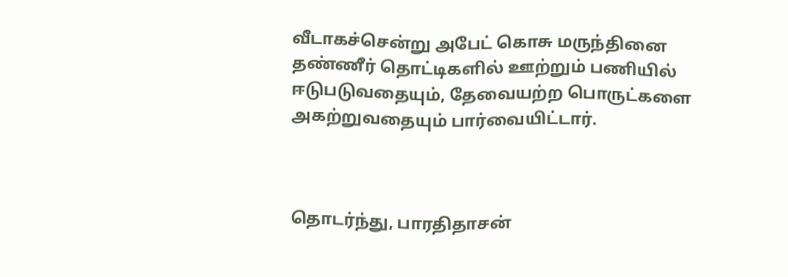வீடாகச்சென்று அபேட் கொசு மருந்தினை தண்ணீர் தொட்டிகளில் ஊற்றும் பணியில் ஈடுபடுவதையும், தேவையற்ற பொருட்களை அகற்றுவதையும் பார்வையிட்டார்.



தொடர்ந்து, பாரதிதாசன்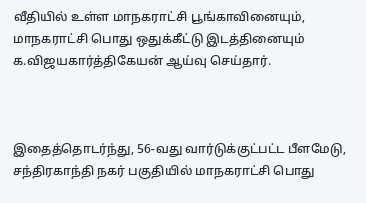வீதியில் உள்ள மாநகராட்சி பூங்காவினையும், மாநகராட்சி பொது ஒதுக்கீட்டு இடத்தினையும் க.விஜயகார்த்திகேயன் ஆய்வு செய்தார்.



இதைத்தொடர்ந்து, 56-வது வார்டுக்குட்பட்ட பீளமேடு, சந்திரகாந்தி நகர் பகுதியில் மாநகராட்சி பொது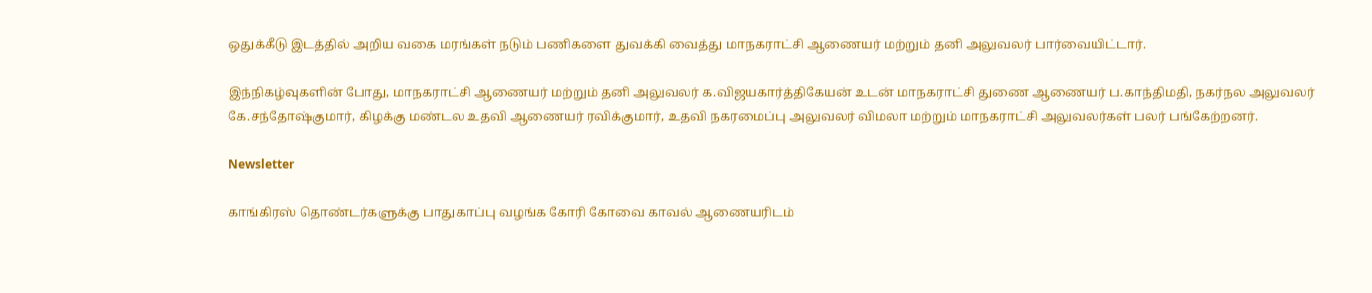ஒதுக்கீடு இடத்தில் அறிய வகை மரங்கள் நடும் பணிகளை துவக்கி வைத்து மாநகராட்சி ஆணையர் மற்றும் தனி அலுவலர் பார்வையிட்டார்.

இந்நிகழ்வுகளின் போது, மாநகராட்சி ஆணையர் மற்றும் தனி அலுவலர் க.விஜயகார்த்திகேயன் உடன் மாநகராட்சி துணை ஆணையர் ப.காந்திமதி, நகர்நல அலுவலர் கே.சந்தோஷ்குமார், கிழக்கு மண்டல உதவி ஆணையர் ரவிக்குமார், உதவி நகரமைப்பு அலுவலர் விமலா மற்றும் மாநகராட்சி அலுவலர்கள் பலர் பங்கேற்றனர்.

Newsletter

காங்கிரஸ் தொண்டர்களுக்கு பாதுகாப்பு வழங்க கோரி கோவை காவல் ஆணையரிடம்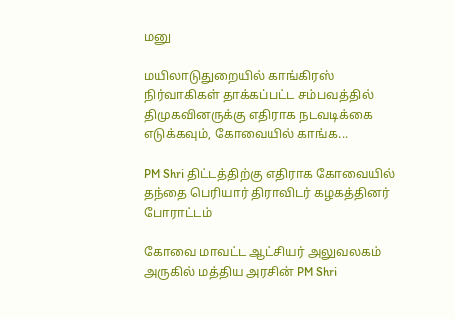மனு

மயிலாடுதுறையில் காங்கிரஸ் நிர்வாகிகள் தாக்கப்பட்ட சம்பவத்தில் திமுகவினருக்கு எதிராக நடவடிக்கை எடுக்கவும், கோவையில் காங்க...

PM Shri திட்டத்திற்கு எதிராக கோவையில் தந்தை பெரியார் திராவிடர் கழகத்தினர் போராட்டம்

கோவை மாவட்ட ஆட்சியர் அலுவலகம் அருகில் மத்திய அரசின் PM Shri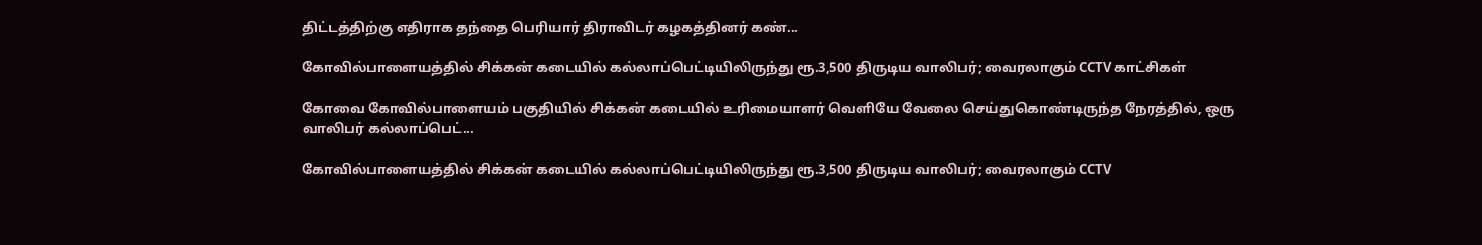திட்டத்திற்கு எதிராக தந்தை பெரியார் திராவிடர் கழகத்தினர் கண்...

கோவில்பாளையத்தில் சிக்கன் கடையில் கல்லாப்பெட்டியிலிருந்து ரூ.3,500 திருடிய வாலிபர்; வைரலாகும் CCTV காட்சிகள்

கோவை கோவில்பாளையம் பகுதியில் சிக்கன் கடையில் உரிமையாளர் வெளியே வேலை செய்துகொண்டிருந்த நேரத்தில், ஒரு வாலிபர் கல்லாப்பெட்...

கோவில்பாளையத்தில் சிக்கன் கடையில் கல்லாப்பெட்டியிலிருந்து ரூ.3,500 திருடிய வாலிபர்; வைரலாகும் CCTV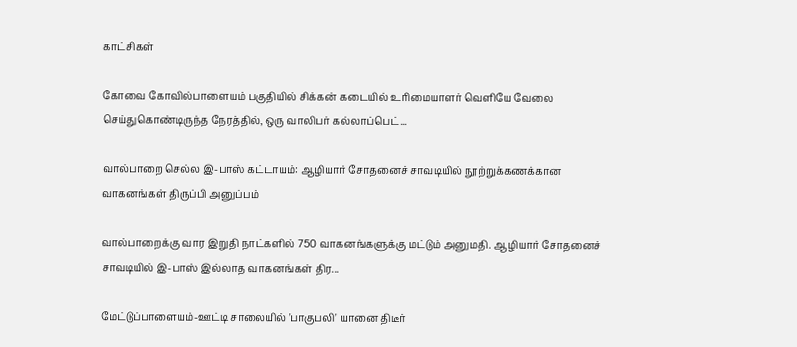காட்சிகள்

கோவை கோவில்பாளையம் பகுதியில் சிக்கன் கடையில் உரிமையாளர் வெளியே வேலை செய்துகொண்டிருந்த நேரத்தில், ஒரு வாலிபர் கல்லாப்பெட்...

வால்பாறை செல்ல இ-பாஸ் கட்டாயம்: ஆழியார் சோதனைச் சாவடியில் நூற்றுக்கணக்கான வாகனங்கள் திருப்பி அனுப்பம்

வால்பாறைக்கு வார இறுதி நாட்களில் 750 வாகனங்களுக்கு மட்டும் அனுமதி. ஆழியார் சோதனைச் சாவடியில் இ-பாஸ் இல்லாத வாகனங்கள் திர...

மேட்டுப்பாளையம்-ஊட்டி சாலையில் 'பாகுபலி' யானை திடீர்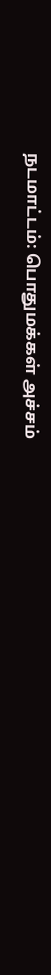நடமாட்டம்: பொதுமக்கள் அச்சம்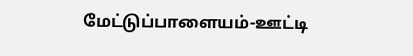மேட்டுப்பாளையம்-ஊட்டி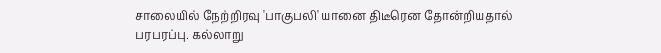சாலையில் நேற்றிரவு 'பாகுபலி' யானை திடீரென தோன்றியதால் பரபரப்பு. கல்லாறு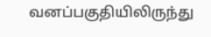வனப்பகுதியிலிருந்து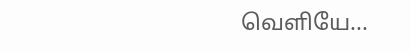வெளியே...